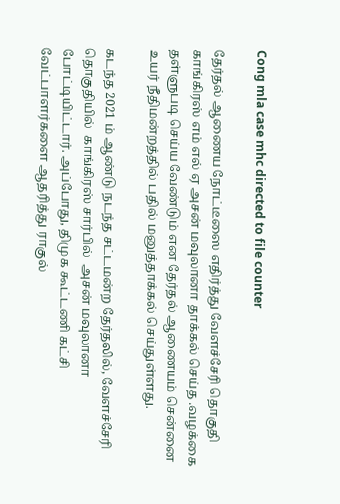Cong mla case mhc directed to file counter

தேர்தல் ஆணைய நோட்டீஸை எதிர்த்து வேளச்சேரி தொகுதி காங்கிரஸ் எம் எல் ஏ அசன் மவுலானா தாக்கல் செய்த .வழக்கை தள்ளுபடி செய்ய வேண்டும் என தேர்தல் ஆணையம் சென்னை உயர் நீதிமன்றத்தில் பதில் மனுத்தாக்கல் செய்துள்ளது.

கடந்த 2021 ம் ஆண்டு நடந்த சட்டமன்ற தேர்தலில், வேளச்சேரி தொகுதியில்  காங்கிரஸ் சார்பில்  அசன் மவுலானா போட்டியிட்டார். அப்போது, திமுக கூட்டணி கட்சி வேட்பாளர்களை ஆதரித்து ராகுல்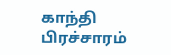காந்தி பிரச்சாரம்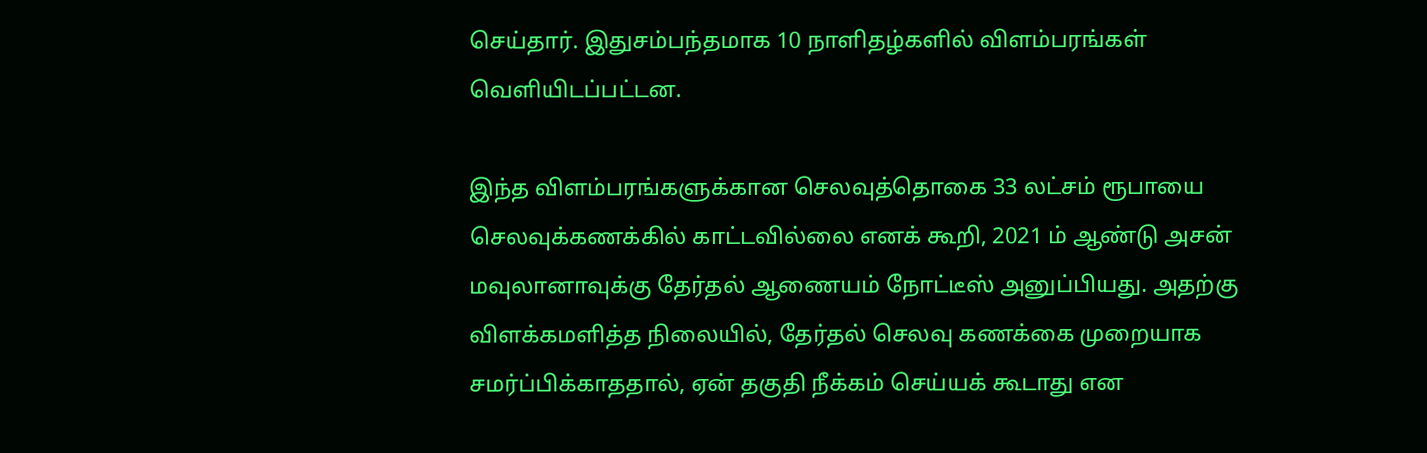செய்தார். இதுசம்பந்தமாக 10 நாளிதழ்களில் விளம்பரங்கள் வெளியிடப்பட்டன.

இந்த விளம்பரங்களுக்கான செலவுத்தொகை 33 லட்சம் ரூபாயை செலவுக்கணக்கில் காட்டவில்லை எனக் கூறி, 2021 ம் ஆண்டு அசன் மவுலானாவுக்கு தேர்தல் ஆணையம் நோட்டீஸ் அனுப்பியது. அதற்கு விளக்கமளித்த நிலையில், தேர்தல் செலவு கணக்கை முறையாக சமர்ப்பிக்காததால், ஏன் தகுதி நீக்கம் செய்யக் கூடாது என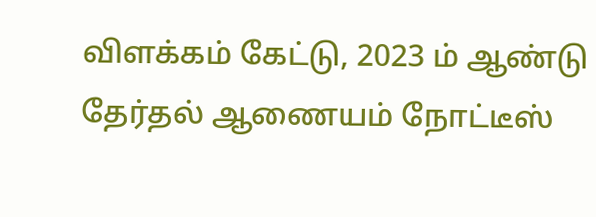விளக்கம் கேட்டு, 2023 ம் ஆண்டு தேர்தல் ஆணையம் நோட்டீஸ்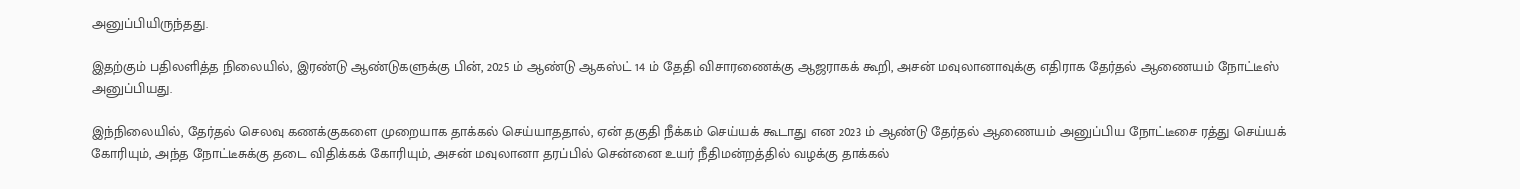அனுப்பியிருந்தது.

இதற்கும் பதிலளித்த நிலையில், இரண்டு ஆண்டுகளுக்கு பின், 2025 ம் ஆண்டு ஆகஸ்ட் 14 ம் தேதி விசாரணைக்கு ஆஜராகக் கூறி, அசன் மவுலானாவுக்கு எதிராக தேர்தல் ஆணையம் நோட்டீஸ் அனுப்பியது.

இந்நிலையில், தேர்தல் செலவு கணக்குகளை முறையாக தாக்கல் செய்யாததால், ஏன் தகுதி நீக்கம் செய்யக் கூடாது என 2023 ம் ஆண்டு தேர்தல் ஆணையம் அனுப்பிய நோட்டீசை ரத்து செய்யக் கோரியும், அந்த நோட்டீசுக்கு தடை விதிக்கக் கோரியும், அசன் மவுலானா தரப்பில் சென்னை உயர் நீதிமன்றத்தில் வழக்கு தாக்கல்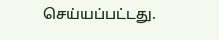செய்யப்பட்டது.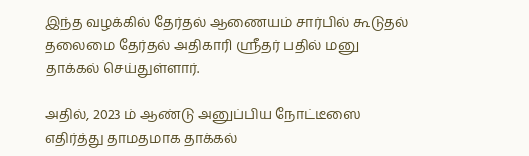இந்த வழக்கில் தேர்தல் ஆணையம் சார்பில் கூடுதல் தலைமை தேர்தல் அதிகாரி ஸ்ரீதர் பதில் மனு தாக்கல் செய்துள்ளார்.

அதில், 2023 ம் ஆண்டு அனுப்பிய நோட்டீஸை எதிர்த்து தாமதமாக தாக்கல்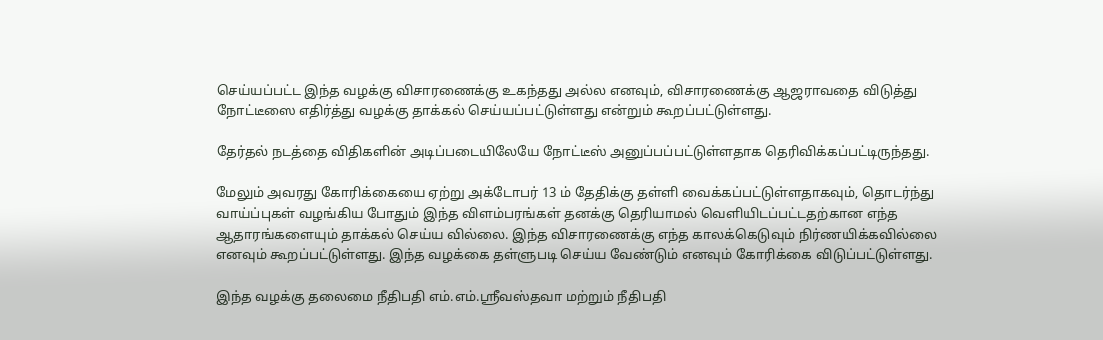செய்யப்பட்ட இந்த வழக்கு விசாரணைக்கு உகந்தது அல்ல எனவும், விசாரணைக்கு ஆஜராவதை விடுத்து நோட்டீஸை எதிர்த்து வழக்கு தாக்கல் செய்யப்பட்டுள்ளது என்றும் கூறப்பட்டுள்ளது.

தேர்தல் நடத்தை விதிகளின் அடிப்படையிலேயே நோட்டீஸ் அனுப்பப்பட்டுள்ளதாக தெரிவிக்கப்பட்டிருந்தது.

மேலும் அவரது கோரிக்கையை ஏற்று அக்டோபர் 13 ம் தேதிக்கு தள்ளி வைக்கப்பட்டுள்ளதாகவும், தொடர்ந்து வாய்ப்புகள் வழங்கிய போதும் இந்த விளம்பரங்கள் தனக்கு தெரியாமல் வெளியிடப்பட்டதற்கான எந்த ஆதாரங்களையும் தாக்கல் செய்ய வில்லை. இந்த விசாரணைக்கு எந்த காலக்கெடுவும் நிர்ணயிக்கவில்லை எனவும் கூறப்பட்டுள்ளது. இந்த வழக்கை தள்ளுபடி செய்ய வேண்டும் எனவும் கோரிக்கை விடுப்பட்டுள்ளது.

இந்த வழக்கு தலைமை நீதிபதி எம்.எம்.ஸ்ரீவஸ்தவா மற்றும் நீதிபதி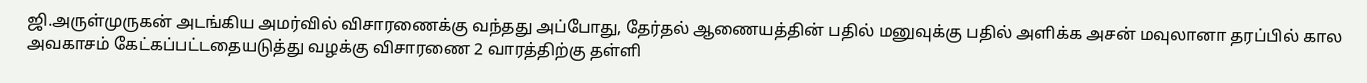ஜி.அருள்முருகன் அடங்கிய அமர்வில் விசாரணைக்கு வந்தது அப்போது, தேர்தல் ஆணையத்தின் பதில் மனுவுக்கு பதில் அளிக்க அசன் மவுலானா தரப்பில் கால அவகாசம் கேட்கப்பட்டதையடுத்து வழக்கு விசாரணை 2 வாரத்திற்கு தள்ளி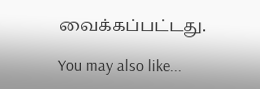வைக்கப்பட்டது.

You may also like...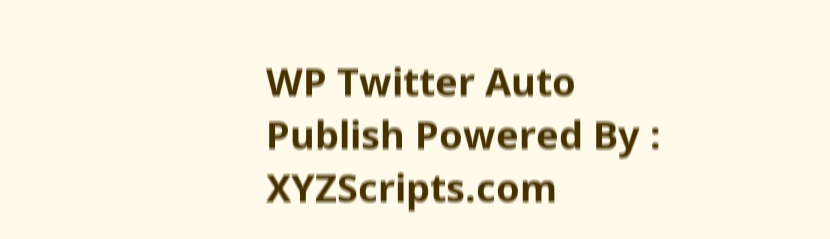WP Twitter Auto Publish Powered By : XYZScripts.com